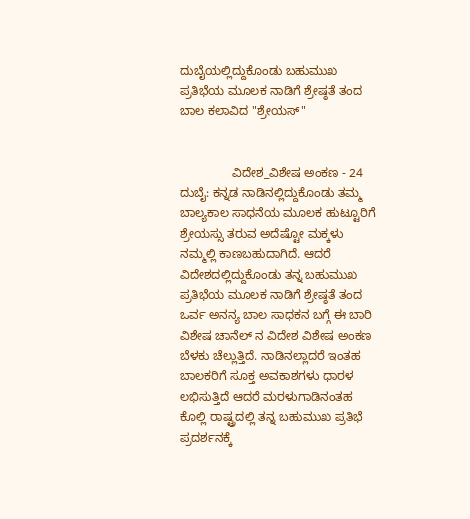ದುಬೈಯಲ್ಲಿದ್ದುಕೊಂಡು ಬಹುಮುಖ ಪ್ರತಿಭೆಯ ಮೂಲಕ ನಾಡಿಗೆ ಶ್ರೇಷ್ಠತೆ ತಂದ ಬಾಲ ಕಲಾವಿದ "ಶ್ರೇಯಸ್"


               ವಿದೇಶ_ವಿಶೇಷ ಅಂಕಣ - 24
ದುಬೈ: ಕನ್ನಡ ನಾಡಿನಲ್ಲಿದ್ದುಕೊಂಡು ತಮ್ಮ ಬಾಲ್ಯಕಾಲ ಸಾಧನೆಯ ಮೂಲಕ ಹುಟ್ಟೂರಿಗೆ ಶ್ರೇಯಸ್ಸು ತರುವ ಅದೆಷ್ಟೋ ಮಕ್ಕಳು ನಮ್ಮಲ್ಲಿ ಕಾಣಬಹುದಾಗಿದೆ. ಆದರೆ ವಿದೇಶದಲ್ಲಿದ್ದುಕೊಂಡು ತನ್ನ ಬಹುಮುಖ ಪ್ರತಿಭೆಯ ಮೂಲಕ ನಾಡಿಗೆ ಶ್ರೇಷ್ಠತೆ ತಂದ ಒರ್ವ ಅನನ್ಯ ಬಾಲ ಸಾಧಕನ ಬಗ್ಗೆ ಈ ಬಾರಿ ವಿಶೇಷ ಚಾನೆಲ್ ನ ವಿದೇಶ ವಿಶೇಷ ಅಂಕಣ ಬೆಳಕು ಚೆಲ್ಲುತ್ತಿದೆ. ನಾಡಿನಲ್ಲಾದರೆ ಇಂತಹ ಬಾಲಕರಿಗೆ ಸೂಕ್ತ ಅವಕಾಶಗಳು ಧಾರಳ ಲಭಿಸುತ್ತಿದೆ ಆದರೆ ಮರಳುಗಾಡಿನಂತಹ ಕೊಲ್ಲಿ ರಾಷ್ಟ್ರದಲ್ಲಿ ತನ್ನ ಬಹುಮುಖ ಪ್ರತಿಭೆ ಪ್ರದರ್ಶನಕ್ಕೆ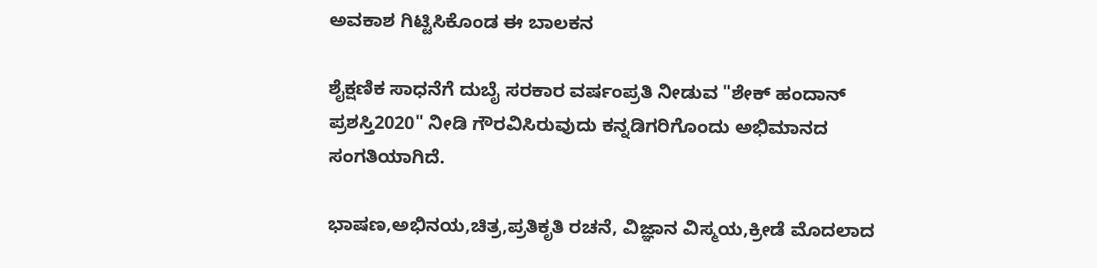ಅವಕಾಶ ಗಿಟ್ಟಿಸಿಕೊಂಡ ಈ ಬಾಲಕನ

ಶೈಕ್ಷಣಿಕ ಸಾಧನೆಗೆ ದುಬೈ ಸರಕಾರ ವರ್ಷಂಪ್ರತಿ ನೀಡುವ "ಶೇಕ್ ಹಂದಾನ್ ಪ್ರಶಸ್ತಿ2020" ನೀಡಿ ಗೌರವಿಸಿರುವುದು ಕನ್ನಡಿಗರಿಗೊಂದು ಅಭಿಮಾನದ ಸಂಗತಿಯಾಗಿದೆ.

ಭಾಷಣ,ಅಭಿನಯ,ಚಿತ್ರ,ಪ್ರತಿಕೃತಿ ರಚನೆ, ವಿಜ್ಞಾನ ವಿಸ್ಮಯ,ಕ್ರೀಡೆ ಮೊದಲಾದ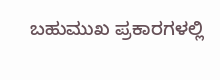ಬಹುಮುಖ ಪ್ರಕಾರಗಳಲ್ಲಿ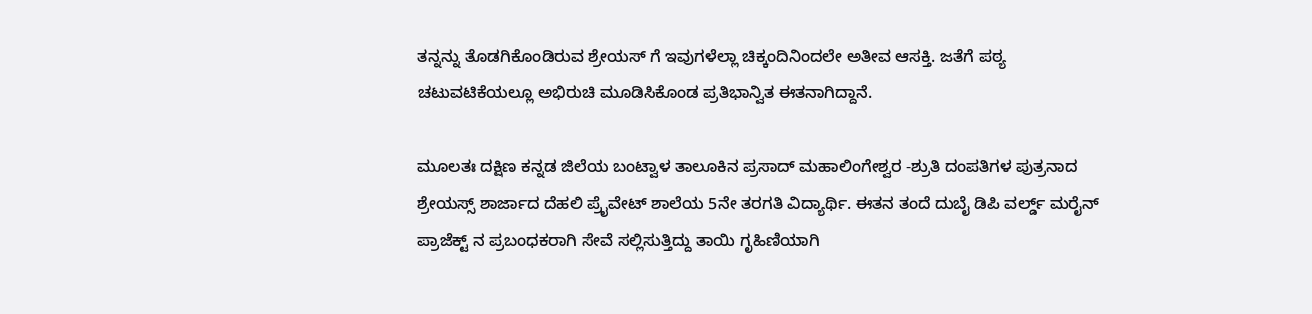ತನ್ನನ್ನು ತೊಡಗಿಕೊಂಡಿರುವ ಶ್ರೇಯಸ್ ಗೆ ಇವುಗಳೆಲ್ಲಾ ಚಿಕ್ಕಂದಿನಿಂದಲೇ ಅತೀವ ಆಸಕ್ತಿ. ಜತೆಗೆ ಪಠ್ಯ ಚಟುವಟಿಕೆಯಲ್ಲೂ ಅಭಿರುಚಿ ಮೂಡಿಸಿಕೊಂಡ ಪ್ರತಿಭಾನ್ವಿತ ಈತನಾಗಿದ್ದಾನೆ.

ಮೂಲತಃ ದಕ್ಷಿಣ ಕನ್ನಡ ಜಿಲೆಯ ಬಂಟ್ವಾಳ ತಾಲೂಕಿನ ಪ್ರಸಾದ್ ಮಹಾಲಿಂಗೇಶ್ವರ -ಶ್ರುತಿ ದಂಪತಿಗಳ ಪುತ್ರನಾದ ಶ್ರೇಯಸ್ಸ್ ಶಾರ್ಜಾದ ದೆಹಲಿ ಪ್ರೈವೇಟ್ ಶಾಲೆಯ 5ನೇ ತರಗತಿ ವಿದ್ಯಾರ್ಥಿ. ಈತನ ತಂದೆ ದುಬೈ ಡಿಪಿ ವರ್ಲ್ಡ್ ಮರೈನ್ ಪ್ರಾಜೆಕ್ಟ್ ನ ಪ್ರಬಂಧಕರಾಗಿ ಸೇವೆ ಸಲ್ಲಿಸುತ್ತಿದ್ದು ತಾಯಿ ಗೃಹಿಣಿಯಾಗಿ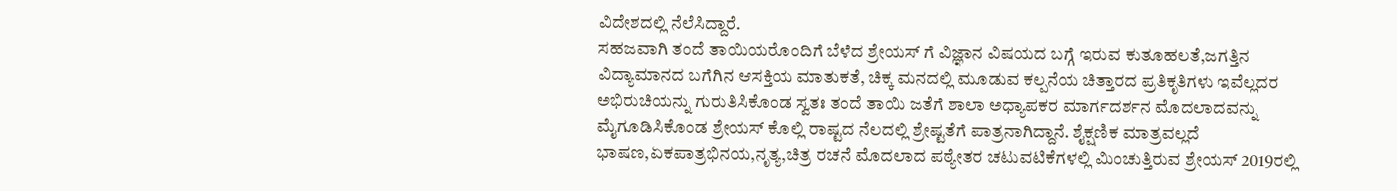ವಿದೇಶದಲ್ಲಿ ನೆಲೆಸಿದ್ದಾರೆ.
ಸಹಜವಾಗಿ ತಂದೆ ತಾಯಿಯರೊಂದಿಗೆ ಬೆಳೆದ ಶ್ರೇಯಸ್ ಗೆ ವಿಜ್ಞಾನ ವಿಷಯದ ಬಗ್ಗೆ ಇರುವ ಕುತೂಹಲತೆ,ಜಗತ್ತಿನ ವಿದ್ಯಾಮಾನದ ಬಗೆಗಿನ ಆಸಕ್ತಿಯ ಮಾತುಕತೆ, ಚಿಕ್ಕ ಮನದಲ್ಲಿ ಮೂಡುವ ಕಲ್ಪನೆಯ ಚಿತ್ತಾರದ ಪ್ರತಿಕೃತಿಗಳು ಇವೆಲ್ಲದರ ಅಭಿರುಚಿಯನ್ನು ಗುರುತಿಸಿಕೊಂಡ ಸ್ವತಃ ತಂದೆ ತಾಯಿ ಜತೆಗೆ ಶಾಲಾ ಅಧ್ಯಾಪಕರ ಮಾರ್ಗದರ್ಶನ ಮೊದಲಾದವನ್ನು ಮೈಗೂಡಿಸಿಕೊಂಡ ಶ್ರೇಯಸ್ ಕೊಲ್ಲಿ ರಾಷ್ಟದ ನೆಲದಲ್ಲಿ ಶ್ರೇಷ್ಟತೆಗೆ ಪಾತ್ರನಾಗಿದ್ದಾನೆ. ಶೈಕ್ಷಣಿಕ ಮಾತ್ರವಲ್ಲದೆ ಭಾಷಣ,ಏಕಪಾತ್ರಭಿನಯ,ನೃತ್ಯ,ಚಿತ್ರ ರಚನೆ ಮೊದಲಾದ ಪಠ್ಯೇತರ ಚಟುವಟಿಕೆಗಳಲ್ಲಿ ಮಿಂಚುತ್ತಿರುವ ಶ್ರೇಯಸ್ 2019ರಲ್ಲಿ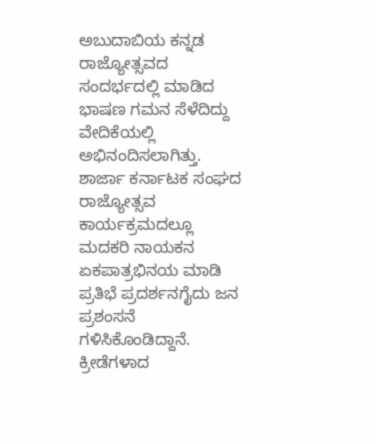ಅಬುದಾಬಿಯ ಕನ್ನಡ ರಾಜ್ಯೋತ್ಸವದ ಸಂದರ್ಭದಲ್ಲಿ ಮಾಡಿದ ಭಾಷಣ ಗಮನ ಸೆಳೆದಿದ್ದು
ವೇದಿಕೆಯಲ್ಲಿ ಅಭಿನಂದಿಸಲಾಗಿತ್ತು. ಶಾರ್ಜಾ ಕರ್ನಾಟಕ ಸಂಘದ ರಾಜ್ಯೋತ್ಸವ ಕಾರ್ಯಕ್ರಮದಲ್ಲೂ ಮದಕರಿ ನಾಯಕನ ಏಕಪಾತ್ರಭಿನಯ ಮಾಡಿ ಪ್ರತಿಭೆ ಪ್ರದರ್ಶನಗೈದು ಜನ ಪ್ರಶಂಸನೆ ಗಳಿಸಿಕೊಂಡಿದ್ದಾನೆ. ಕ್ರೀಡೆಗಳಾದ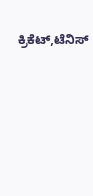ಕ್ರಿಕೆಟ್,ಟೆನಿಸ್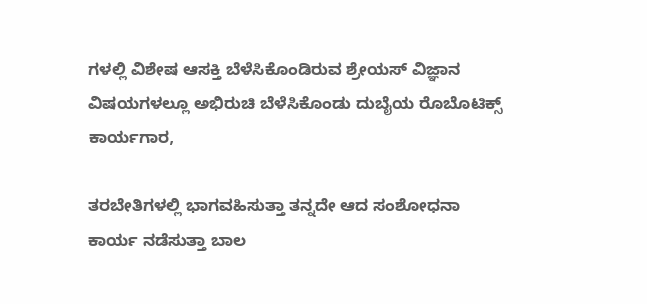ಗಳಲ್ಲಿ ವಿಶೇಷ ಆಸಕ್ತಿ ಬೆಳೆಸಿಕೊಂಡಿರುವ ಶ್ರೇಯಸ್ ವಿಜ್ಞಾನ ವಿಷಯಗಳಲ್ಲೂ ಅಭಿರುಚಿ ಬೆಳೆಸಿಕೊಂಡು ದುಬೈಯ ರೊಬೊಟಿಕ್ಸ್ ಕಾರ್ಯಗಾರ,

ತರಬೇತಿಗಳಲ್ಲಿ ಭಾಗವಹಿಸುತ್ತಾ ತನ್ನದೇ ಆದ ಸಂಶೋಧನಾ ಕಾರ್ಯ ನಡೆಸುತ್ತಾ ಬಾಲ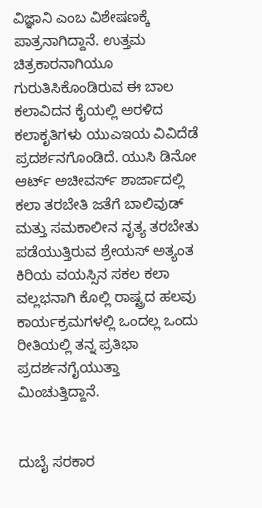ವಿಜ್ಞಾನಿ ಎಂಬ ವಿಶೇಷಣಕ್ಕೆ ಪಾತ್ರನಾಗಿದ್ದಾನೆ‌. ಉತ್ತಮ ಚಿತ್ರಕಾರನಾಗಿಯೂ ಗುರುತಿಸಿಕೊಂಡಿರುವ ಈ ಬಾಲ ಕಲಾವಿದನ ಕೈಯಲ್ಲಿ ಅರಳಿದ ಕಲಾಕೃತಿಗಳು ಯುಎಇಯ ವಿವಿದೆಡೆ ಪ್ರದರ್ಶನಗೊಂಡಿದೆ. ಯುಸಿ ಡಿನೋ ಆರ್ಟ್ ಅಚೀವರ್ಸ್ ಶಾರ್ಜಾದಲ್ಲಿ ಕಲಾ ತರಬೇತಿ ಜತೆಗೆ ಬಾಲಿವುಡ್ ಮತ್ತು ಸಮಕಾಲೀನ ನೃತ್ಯ ತರಬೇತು ಪಡೆಯುತ್ತಿರುವ ಶ್ರೇಯಸ್ ಅತ್ಯಂತ ಕಿರಿಯ ವಯಸ್ಸಿನ ಸಕಲ ಕಲಾ ವಲ್ಲಭನಾಗಿ ಕೊಲ್ಲಿ ರಾಷ್ಟ್ರದ ಹಲವು ಕಾರ್ಯಕ್ರಮಗಳಲ್ಲಿ ಒಂದಲ್ಲ ಒಂದು ರೀತಿಯಲ್ಲಿ ತನ್ನ ಪ್ರತಿಭಾ ಪ್ರದರ್ಶನಗೈಯುತ್ತಾ ಮಿಂಚುತ್ತಿದ್ದಾನೆ.


ದುಬೈ ಸರಕಾರ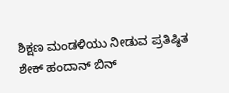ಶಿಕ್ಷಣ ಮಂಡಳಿಯು ನೀಡುವ ಪ್ರತಿಷ್ಠಿತ ಶೇಕ್ ಹಂದಾನ್ ಬಿನ್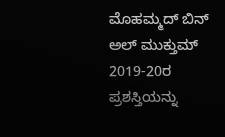ಮೊಹಮ್ಮದ್ ಬಿನ್ ಅಲ್ ಮುಕ್ತುಮ್ 2019-20ರ ಪ್ರಶಸ್ತಿಯನ್ನು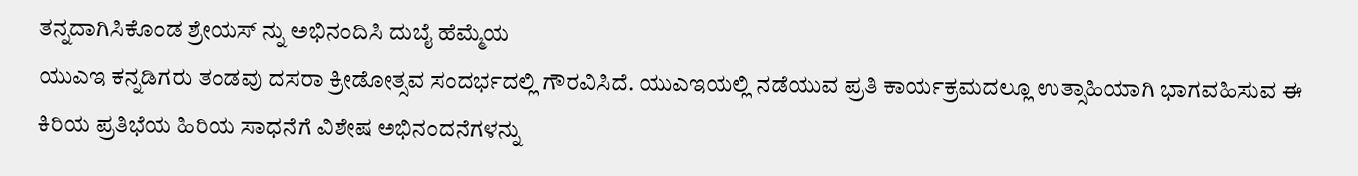ತನ್ನದಾಗಿಸಿಕೊಂಡ ಶ್ರೇಯಸ್ ನ್ನು ಅಭಿನಂದಿಸಿ ದುಬೈ ಹೆಮ್ಮೆಯ
ಯುಎಇ ಕನ್ನಡಿಗರು ತಂಡವು ದಸರಾ ಕ್ರೀಡೋತ್ಸವ ಸಂದರ್ಭದಲ್ಲಿ ಗೌರವಿಸಿದೆ. ಯುಎಇಯಲ್ಲಿ ನಡೆಯುವ ಪ್ರತಿ ಕಾರ್ಯಕ್ರಮದಲ್ಲೂ ಉತ್ಸಾಹಿಯಾಗಿ ಭಾಗವಹಿಸುವ ಈ ಕಿರಿಯ ಪ್ರತಿಭೆಯ ಹಿರಿಯ ಸಾಧನೆಗೆ ವಿಶೇಷ ಅಭಿನಂದನೆಗಳನ್ನು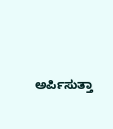ಅರ್ಪಿಸುತ್ತಾ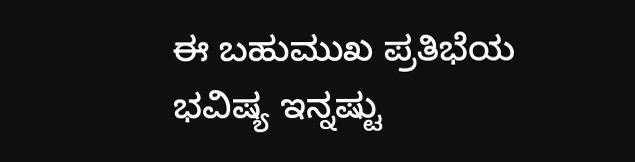ಈ ಬಹುಮುಖ ಪ್ರತಿಭೆಯ ಭವಿಷ್ಯ ಇನ್ನಷ್ಟು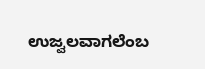ಉಜ್ವಲವಾಗಲೆಂಬ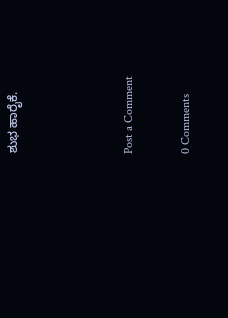ಶುಭ ಹಾರೈಕೆ.



Post a Comment

0 Comments